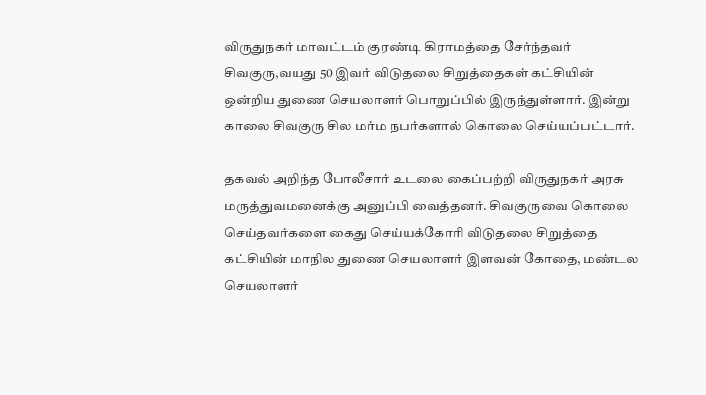விருதுநகர் மாவட்டம் குரண்டி கிராமத்தை சேர்ந்தவர் சிவகுரு,வயது 50 இவர் விடுதலை சிறுத்தைகள் கட்சியின் ஒன்றிய துணை செயலாளர் பொறுப்பில் இருந்துள்ளார். இன்று காலை சிவகுரு சில மர்ம நபர்களால் கொலை செய்யப்பட்டார்.

தகவல் அறிந்த போலீசார் உடலை கைப்பற்றி விருதுநகர் அரசு மருத்துவமனைக்கு அனுப்பி வைத்தனர். சிவகுருவை கொலை செய்தவர்களை கைது செய்யக்கோரி விடுதலை சிறுத்தை கட்சியின் மாநில துணை செயலாளர் இளவன் கோதை, மண்டல செயலாளர்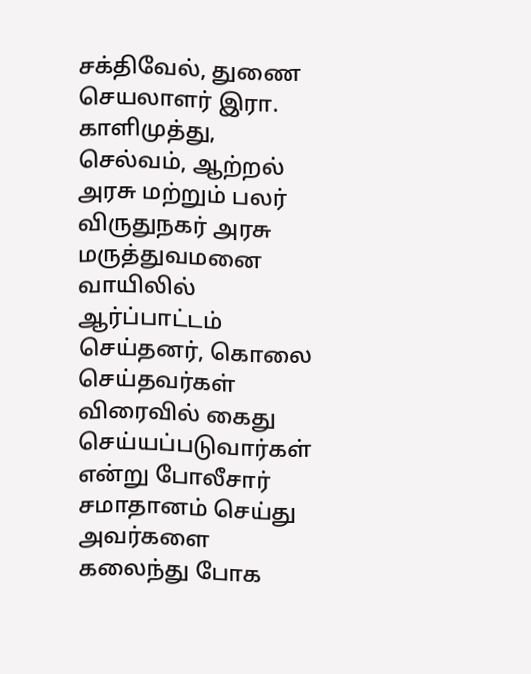சக்திவேல், துணை செயலாளர் இரா. காளிமுத்து, செல்வம், ஆற்றல் அரசு மற்றும் பலர் விருதுநகர் அரசு மருத்துவமனை வாயிலில் ஆர்ப்பாட்டம் செய்தனர், கொலை செய்தவர்கள் விரைவில் கைது செய்யப்படுவார்கள் என்று போலீசார் சமாதானம் செய்து அவர்களை கலைந்து போக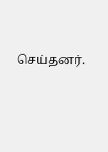செய்தனர்.